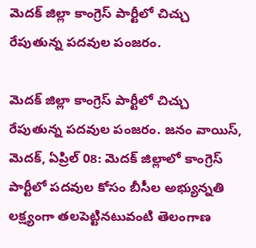మెదక్ జిల్లా కాంగ్రెస్ పార్టీలో చిచ్చు రేపుతున్న పదవుల పంజరం.

మెదక్ జిల్లా కాంగ్రెస్ పార్టీలో చిచ్చు రేపుతున్న పదవుల పంజరం. జనం వాయిస్, మెదక్, ఏప్రిల్ 08: మెదక్ జిల్లాలో కాంగ్రెస్ పార్టీలో పదవుల కోసం బీసీల అభ్యున్నతి లక్ష్యంగా తలపెట్టినటువంటి తెలంగాణ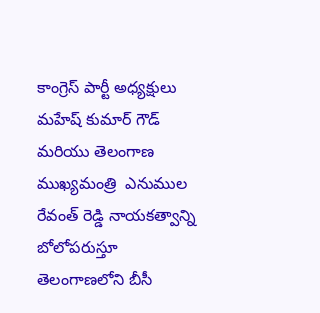కాంగ్రెస్ పార్టీ అధ్యక్షులు మహేష్ కుమార్ గౌడ్ మరియు తెలంగాణ ముఖ్యమంత్రి  ఎనుముల రేవంత్ రెడ్డి నాయకత్వాన్ని బోలోపరుస్తూ తెలంగాణలోని బీసీ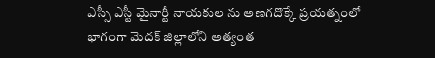ఎస్సీ ఎస్టీ మైనార్టీ నాయకుల ను అణగదొక్కే ప్రయత్నంలో భాగంగా మెదక్ జిల్లాలోని అత్యంత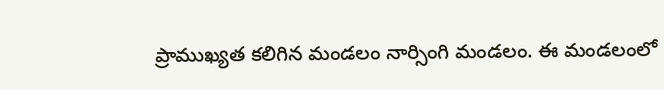ప్రాముఖ్యత కలిగిన మండలం నార్సింగి మండలం. ఈ మండలంలో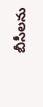బీసీలను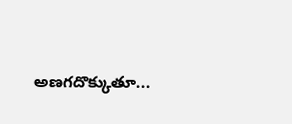అణగదొక్కుతూ...